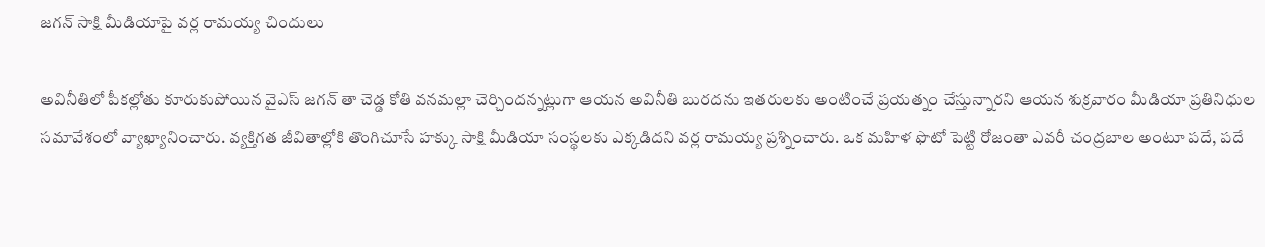జగన్ సాక్షి మీడియాపై వర్ల రామయ్య చిందులు

అవినీతిలో పీకల్లోతు కూరుకుపోయిన వైఎస్ జగన్ తా చెడ్డ కోతి వనమల్లా చెర్చిందన్నట్లుగా ఆయన అవినీతి బురదను ఇతరులకు అంటించే ప్రయత్నం చేస్తున్నారని ఆయన శుక్రవారం మీడియా ప్రతినిధుల సమావేశంలో వ్యాఖ్యానించారు. వ్యక్తిగత జీవితాల్లోకి తొంగిచూసే హక్కు సాక్షి మీడియా సంస్థలకు ఎక్కడిదని వర్ల రామయ్య ప్రశ్నించారు. ఒక మహిళ ఫొటో పెట్టి రోజంతా ఎవరీ చంద్రబాల అంటూ పదే, పదే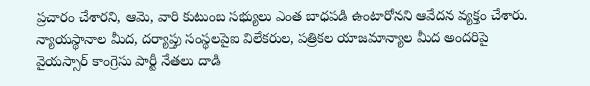ప్రచారం చేశారని, ఆమె, వారి కుటుంబ సభ్యులు ఎంత బాధపడి ఉంటారోనని ఆవేదన వ్యక్తం చేశారు. న్యాయస్థానాల మీద, దర్యాప్తు సంస్థలపైఐ విలేకరుల, పత్రికల యాజమాన్యాల మీద అందరిపై వైయస్సార్ కాంగ్రెసు పార్టీ నేతలు దాడి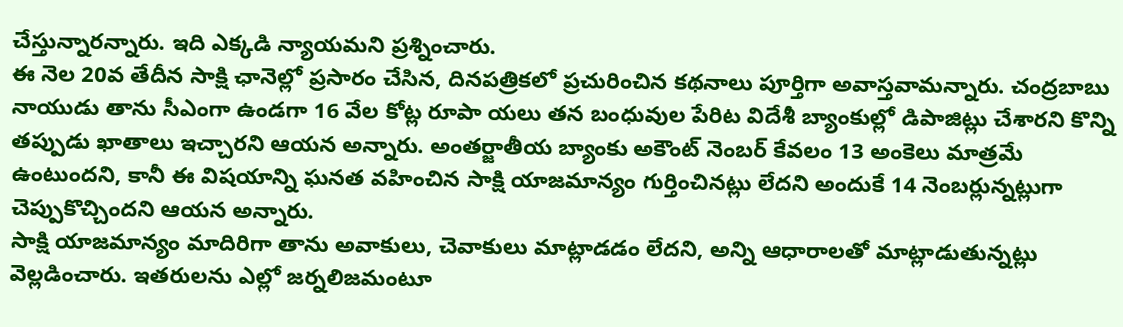చేస్తున్నారన్నారు. ఇది ఎక్కడి న్యాయమని ప్రశ్నించారు.
ఈ నెల 20వ తేదీన సాక్షి ఛానెల్లో ప్రసారం చేసిన, దినపత్రికలో ప్రచురించిన కథనాలు పూర్తిగా అవాస్తవామన్నారు. చంద్రబాబు నాయుడు తాను సీఎంగా ఉండగా 16 వేల కోట్ల రూపా యలు తన బంధువుల పేరిట విదేశీ బ్యాంకుల్లో డిపాజిట్లు చేశారని కొన్ని తప్పుడు ఖాతాలు ఇచ్చారని ఆయన అన్నారు. అంతర్జాతీయ బ్యాంకు అకౌంట్ నెంబర్ కేవలం 13 అంకెలు మాత్రమే ఉంటుందని, కానీ ఈ విషయాన్ని ఘనత వహించిన సాక్షి యాజమాన్యం గుర్తించినట్లు లేదని అందుకే 14 నెంబర్లున్నట్లుగా చెప్పుకొచ్చిందని ఆయన అన్నారు.
సాక్షి యాజమాన్యం మాదిరిగా తాను అవాకులు, చెవాకులు మాట్లాడడం లేదని, అన్ని ఆధారాలతో మాట్లాడుతున్నట్లు వెల్లడించారు. ఇతరులను ఎల్లో జర్నలిజమంటూ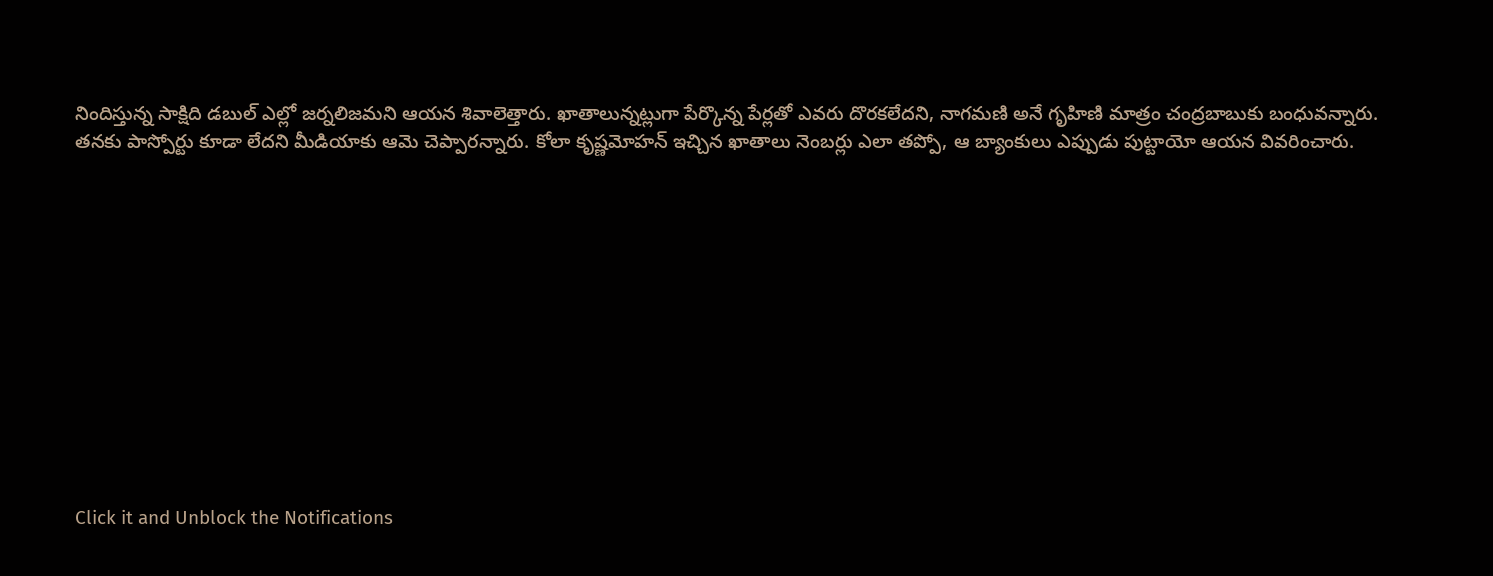నిందిస్తున్న సాక్షిది డబుల్ ఎల్లో జర్నలిజమని ఆయన శివాలెత్తారు. ఖాతాలున్నట్లుగా పేర్కొన్న పేర్లతో ఎవరు దొరకలేదని, నాగమణి అనే గృహిణి మాత్రం చంద్రబాబుకు బంధువన్నారు. తనకు పాస్పోర్టు కూడా లేదని మీడియాకు ఆమె చెప్పారన్నారు. కోలా కృష్ణమోహన్ ఇచ్చిన ఖాతాలు నెంబర్లు ఎలా తప్పో, ఆ బ్యాంకులు ఎప్పుడు పుట్టాయో ఆయన వివరించారు.












Click it and Unblock the Notifications